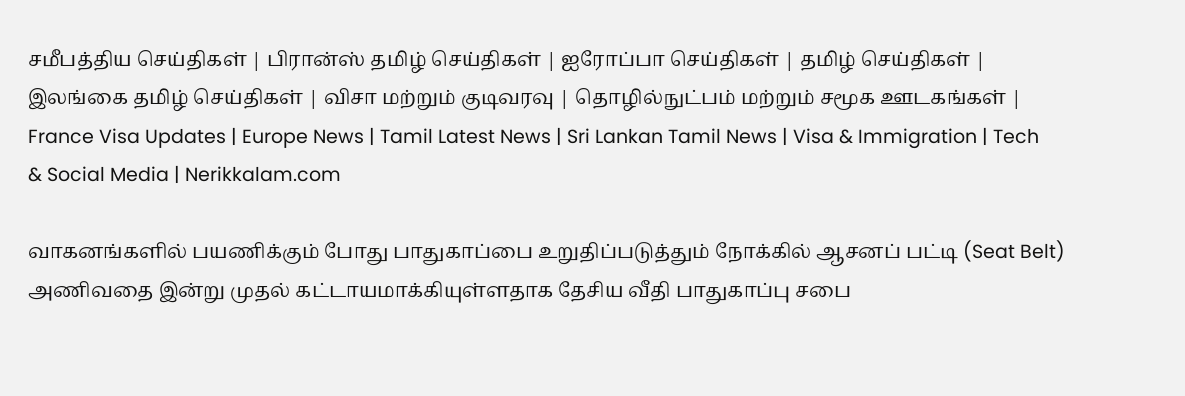சமீபத்திய செய்திகள் | பிரான்ஸ் தமிழ் செய்திகள் | ஐரோப்பா செய்திகள் | தமிழ் செய்திகள் | இலங்கை தமிழ் செய்திகள் | விசா மற்றும் குடிவரவு | தொழில்நுட்பம் மற்றும் சமூக ஊடகங்கள் | France Visa Updates | Europe News | Tamil Latest News | Sri Lankan Tamil News | Visa & Immigration | Tech & Social Media | Nerikkalam.com

வாகனங்களில் பயணிக்கும் போது பாதுகாப்பை உறுதிப்படுத்தும் நோக்கில் ஆசனப் பட்டி (Seat Belt) அணிவதை இன்று முதல் கட்டாயமாக்கியுள்ளதாக தேசிய வீதி பாதுகாப்பு சபை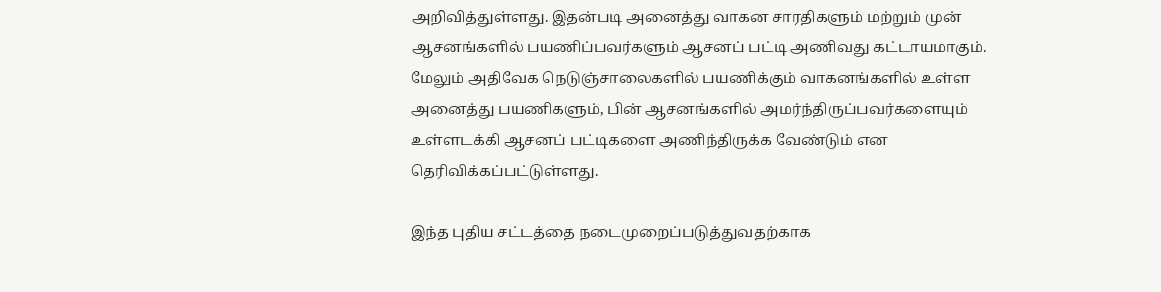அறிவித்துள்ளது. இதன்படி அனைத்து வாகன சாரதிகளும் மற்றும் முன் ஆசனங்களில் பயணிப்பவர்களும் ஆசனப் பட்டி அணிவது கட்டாயமாகும். மேலும் அதிவேக நெடுஞ்சாலைகளில் பயணிக்கும் வாகனங்களில் உள்ள அனைத்து பயணிகளும், பின் ஆசனங்களில் அமர்ந்திருப்பவர்களையும் உள்ளடக்கி ஆசனப் பட்டிகளை அணிந்திருக்க வேண்டும் என தெரிவிக்கப்பட்டுள்ளது.

இந்த புதிய சட்டத்தை நடைமுறைப்படுத்துவதற்காக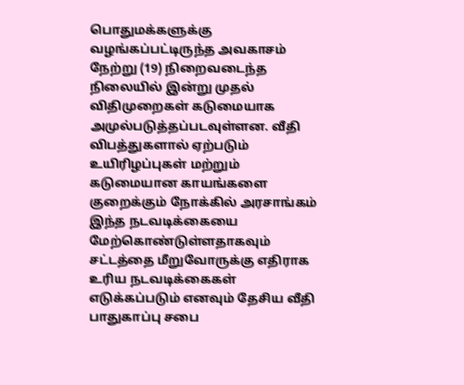பொதுமக்களுக்கு வழங்கப்பட்டிருந்த அவகாசம் நேற்று (19) நிறைவடைந்த நிலையில் இன்று முதல் விதிமுறைகள் கடுமையாக அமுல்படுத்தப்படவுள்ளன. வீதி விபத்துகளால் ஏற்படும் உயிரிழப்புகள் மற்றும் கடுமையான காயங்களை குறைக்கும் நோக்கில் அரசாங்கம் இந்த நடவடிக்கையை மேற்கொண்டுள்ளதாகவும் சட்டத்தை மீறுவோருக்கு எதிராக உரிய நடவடிக்கைகள் எடுக்கப்படும் எனவும் தேசிய வீதி பாதுகாப்பு சபை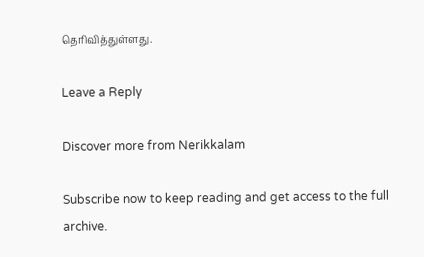தெரிவித்துள்ளது.

Leave a Reply

Discover more from Nerikkalam

Subscribe now to keep reading and get access to the full archive.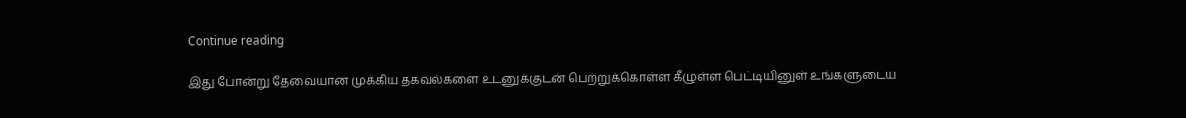Continue reading

இது போன்று தேவையான முக்கிய தகவல்களை உடனுக்குடன் பெற்றுக்கொள்ள கீழுள்ள பெட்டியினுள் உங்களுடைய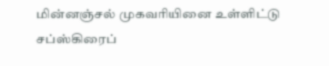மின்னஞ்சல் முகவரியினை உள்ளிட்டு சப்ஸ்கிரைப்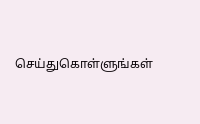செய்துகொள்ளுங்கள்